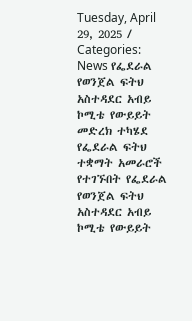Tuesday, April 29, 2025 / Categories: News የፌደራል የወንጀል ፍትህ አስተዳደር አብይ ኮሚቴ የውይይት መድረክ ተካሄደ የፌደራል ፍትህ ተቋማት አመራሮች የተገኙበት የፌደራል የወንጀል ፍትህ አስተዳደር አብይ ኮሚቴ የውይይት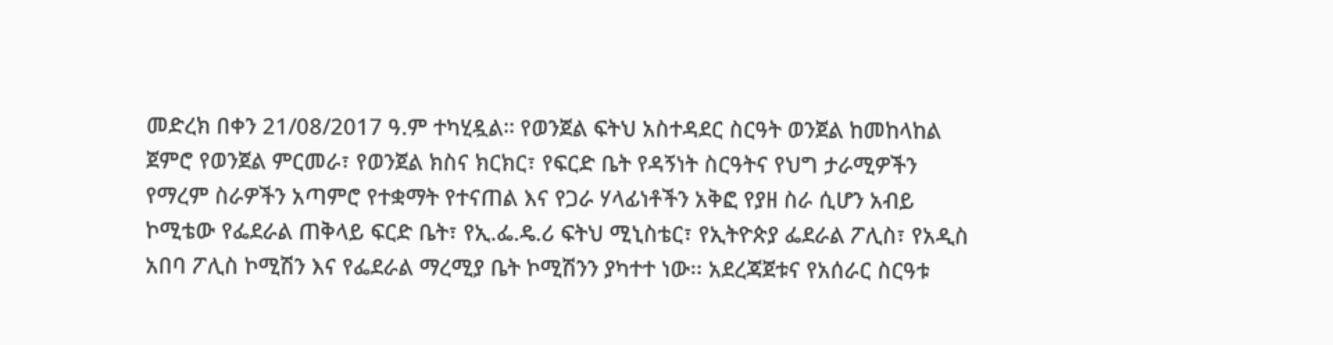መድረክ በቀን 21/08/2017 ዓ.ም ተካሂዷል። የወንጀል ፍትህ አስተዳደር ስርዓት ወንጀል ከመከላከል ጀምሮ የወንጀል ምርመራ፣ የወንጀል ክስና ክርክር፣ የፍርድ ቤት የዳኝነት ስርዓትና የህግ ታራሚዎችን የማረም ስራዎችን አጣምሮ የተቋማት የተናጠል እና የጋራ ሃላፊነቶችን አቅፎ የያዘ ስራ ሲሆን አብይ ኮሚቴው የፌደራል ጠቅላይ ፍርድ ቤት፣ የኢ.ፌ.ዴ.ሪ ፍትህ ሚኒስቴር፣ የኢትዮጵያ ፌደራል ፖሊስ፣ የአዲስ አበባ ፖሊስ ኮሚሽን እና የፌደራል ማረሚያ ቤት ኮሚሽንን ያካተተ ነው፡፡ አደረጃጀቱና የአሰራር ስርዓቱ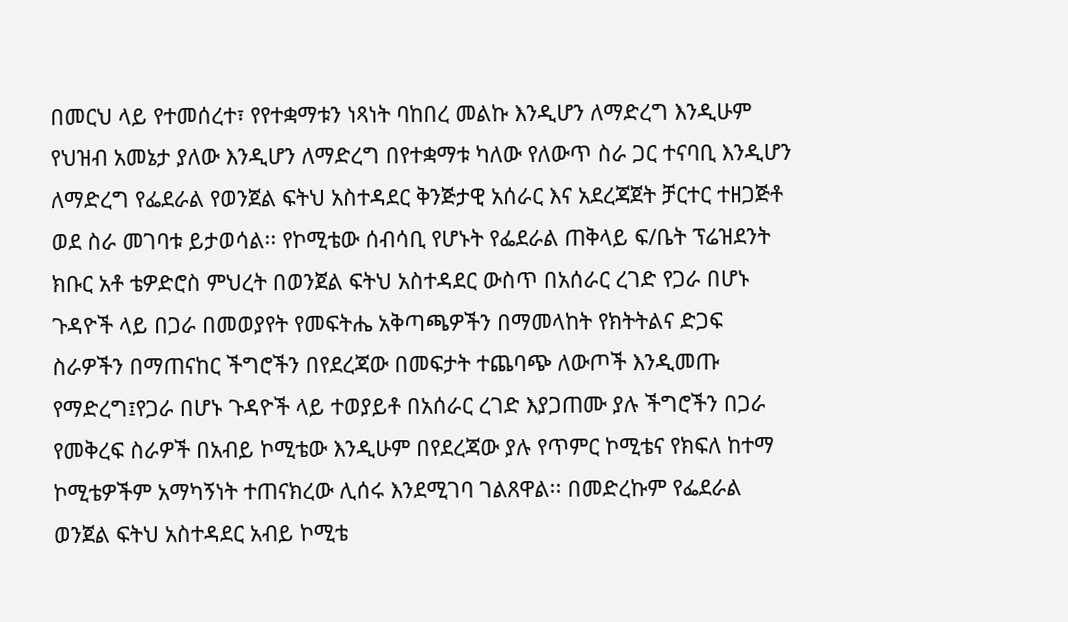በመርህ ላይ የተመሰረተ፣ የየተቋማቱን ነጻነት ባከበረ መልኩ እንዲሆን ለማድረግ እንዲሁም የህዝብ አመኔታ ያለው እንዲሆን ለማድረግ በየተቋማቱ ካለው የለውጥ ስራ ጋር ተናባቢ እንዲሆን ለማድረግ የፌደራል የወንጀል ፍትህ አስተዳደር ቅንጅታዊ አሰራር እና አደረጃጀት ቻርተር ተዘጋጅቶ ወደ ስራ መገባቱ ይታወሳል፡፡ የኮሚቴው ሰብሳቢ የሆኑት የፌደራል ጠቅላይ ፍ/ቤት ፕሬዝደንት ክቡር አቶ ቴዎድሮስ ምህረት በወንጀል ፍትህ አስተዳደር ውስጥ በአሰራር ረገድ የጋራ በሆኑ ጉዳዮች ላይ በጋራ በመወያየት የመፍትሔ አቅጣጫዎችን በማመላከት የክትትልና ድጋፍ ስራዎችን በማጠናከር ችግሮችን በየደረጃው በመፍታት ተጨባጭ ለውጦች እንዲመጡ የማድረግ፤የጋራ በሆኑ ጉዳዮች ላይ ተወያይቶ በአሰራር ረገድ እያጋጠሙ ያሉ ችግሮችን በጋራ የመቅረፍ ስራዎች በአብይ ኮሚቴው እንዲሁም በየደረጃው ያሉ የጥምር ኮሚቴና የክፍለ ከተማ ኮሚቴዎችም አማካኝነት ተጠናክረው ሊሰሩ እንደሚገባ ገልጸዋል፡፡ በመድረኩም የፌደራል ወንጀል ፍትህ አስተዳደር አብይ ኮሚቴ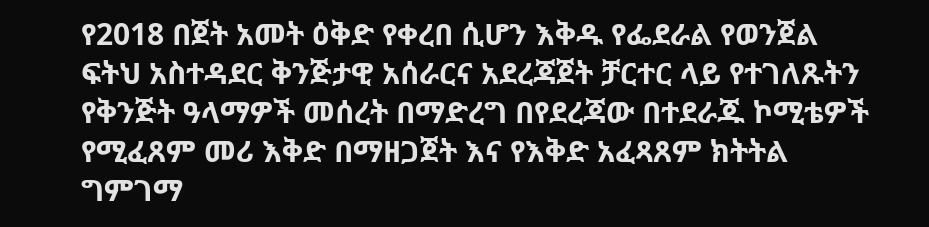የ2018 በጀት አመት ዕቅድ የቀረበ ሲሆን እቅዱ የፌደራል የወንጀል ፍትህ አስተዳደር ቅንጅታዊ አሰራርና አደረጃጀት ቻርተር ላይ የተገለጹትን የቅንጅት ዓላማዎች መሰረት በማድረግ በየደረጃው በተደራጁ ኮሚቴዎች የሚፈጸም መሪ እቅድ በማዘጋጀት እና የእቅድ አፈጻጸም ክትትል ግምገማ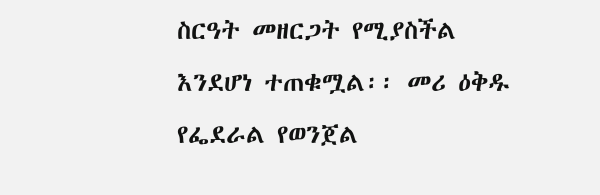ስርዓት መዘርጋት የሚያስችል እንደሆነ ተጠቁሟል፡፡ መሪ ዕቅዱ የፌደራል የወንጀል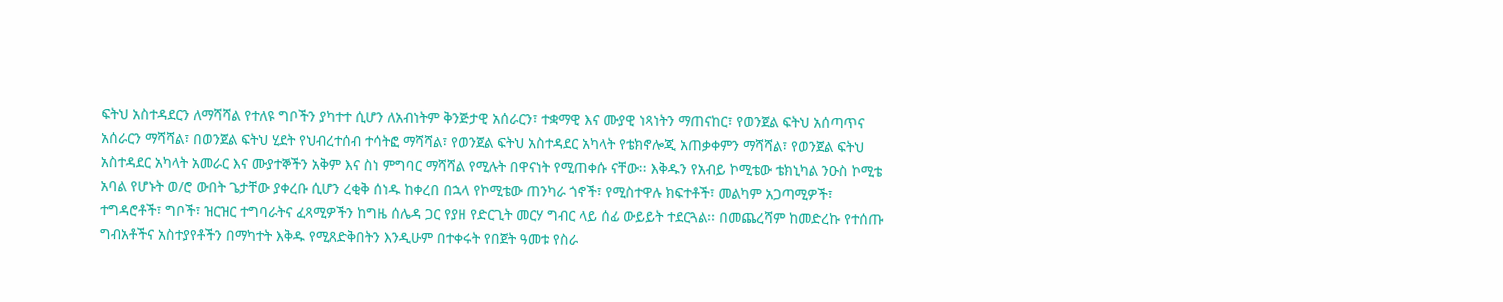ፍትህ አስተዳደርን ለማሻሻል የተለዩ ግቦችን ያካተተ ሲሆን ለአብነትም ቅንጅታዊ አሰራርን፣ ተቋማዊ እና ሙያዊ ነጻነትን ማጠናከር፣ የወንጀል ፍትህ አሰጣጥና አሰራርን ማሻሻል፣ በወንጀል ፍትህ ሂደት የህብረተሰብ ተሳትፎ ማሻሻል፣ የወንጀል ፍትህ አስተዳደር አካላት የቴክኖሎጂ አጠቃቀምን ማሻሻል፣ የወንጀል ፍትህ አስተዳደር አካላት አመራር እና ሙያተኞችን አቅም እና ስነ ምግባር ማሻሻል የሚሉት በዋናነት የሚጠቀሱ ናቸው፡፡ እቅዱን የአብይ ኮሚቴው ቴክኒካል ንዑስ ኮሚቴ አባል የሆኑት ወ/ሮ ውበት ጌታቸው ያቀረቡ ሲሆን ረቂቅ ሰነዱ ከቀረበ በኋላ የኮሚቴው ጠንካራ ጎኖች፣ የሚስተዋሉ ክፍተቶች፣ መልካም አጋጣሚዎች፣ ተግዳሮቶች፣ ግቦች፣ ዝርዝር ተግባራትና ፈጻሚዎችን ከግዜ ሰሌዳ ጋር የያዘ የድርጊት መርሃ ግብር ላይ ሰፊ ውይይት ተደርጓል፡፡ በመጨረሻም ከመድረኩ የተሰጡ ግብአቶችና አስተያየቶችን በማካተት እቅዱ የሚጸድቅበትን እንዲሁም በተቀሩት የበጀት ዓመቱ የስራ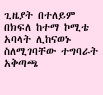ጊዜያት በተለይም በክፍለ ከተማ ኮሚቴ አባላት ሊከናወኑ ስለሚገባቸው ተግባራት አቅጣጫ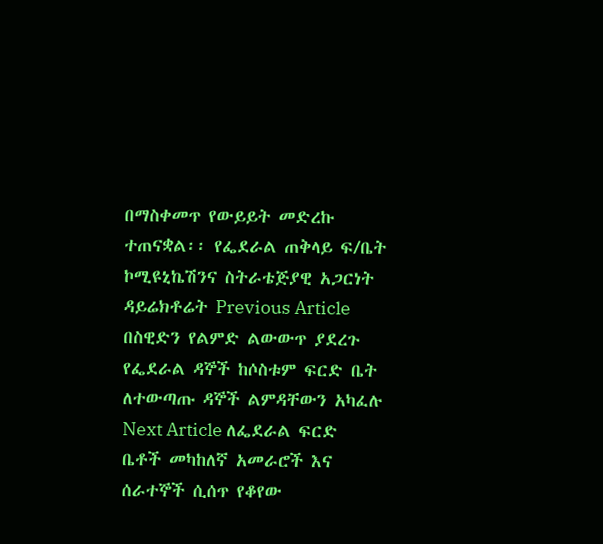በማስቀመጥ የውይይት መድረኩ ተጠናቋል፡፡ የፌደራል ጠቅላይ ፍ/ቤት ኮሚዩኒኬሽንና ስትራቴጅያዊ አጋርነት ዳይሬክቶሬት Previous Article በስዊድን የልምድ ልውውጥ ያደረጉ የፌደራል ዳኞች ከሶስቱም ፍርድ ቤት ለተውጣጡ ዳኞች ልምዳቸውን አካፈሉ Next Article ለፌደራል ፍርድ ቤቶች መካከለኛ አመራሮች እና ሰራተኞች ሲሰጥ የቆየው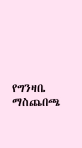የግንዛቤ ማስጨበጫ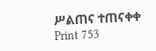ሥልጠና ተጠናቀቀ Print 753